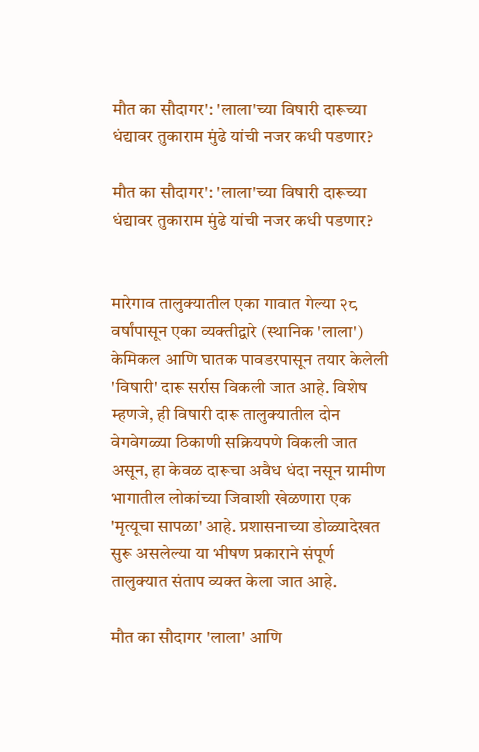मौत का सौदागर': 'लाला'च्या विषारी दारूच्या धंद्यावर तुकाराम मुंढे यांची नजर कधी पडणार?

मौत का सौदागर': 'लाला'च्या विषारी दारूच्या धंद्यावर तुकाराम मुंढे यांची नजर कधी पडणार?


मारेगाव तालुक्यातील एका गावात गेल्या २८ वर्षांपासून एका व्यक्तीद्वारे (स्थानिक 'लाला') केमिकल आणि घातक पावडरपासून तयार केलेली 'विषारी' दारू सर्रास विकली जात आहे. विशेष म्हणजे, ही विषारी दारू तालुक्यातील दोन वेगवेगळ्या ठिकाणी सक्रियपणे विकली जात असून, हा केवळ दारूचा अवैध धंदा नसून ग्रामीण भागातील लोकांच्या जिवाशी खेळणारा एक 'मृत्यूचा सापळा' आहे. प्रशासनाच्या डोळ्यादेखत सुरू असलेल्या या भीषण प्रकाराने संपूर्ण तालुक्यात संताप व्यक्त केला जात आहे.

मौत का सौदागर 'लाला' आणि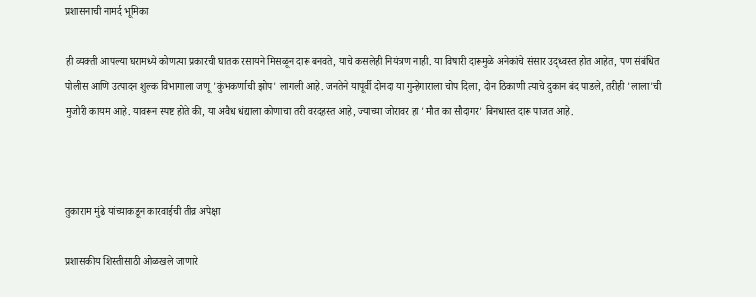प्रशासनाची नामर्द भूमिका

ही व्यक्ती आपल्या घरामध्ये कोणत्या प्रकारची घातक रसायने मिसळून दारू बनवते, याचे कसलेही नियंत्रण नाही. या विषारी दारूमुळे अनेकांचे संसार उद्ध्वस्त होत आहेत, पण संबंधित पोलीस आणि उत्पादन शुल्क विभागाला जणू 'कुंभकर्णाची झोप' लागली आहे. जनतेने यापूर्वी दोनदा या गुन्हेगाराला चोप दिला, दोन ठिकाणी त्याचे दुकान बंद पाडले, तरीही 'लाला'ची मुजोरी कायम आहे. यावरून स्पष्ट होते की, या अवैध धंद्याला कोणाचा तरी वरदहस्त आहे, ज्याच्या जोरावर हा 'मौत का सौदागर' बिनधास्त दारू पाजत आहे.



तुकाराम मुंढे यांच्याकडून कारवाईची तीव्र अपेक्षा

प्रशासकीय शिस्तीसाठी ओळखले जाणारे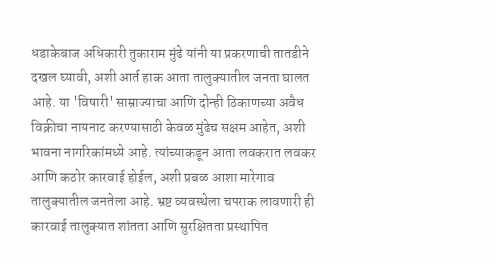धडाकेबाज अधिकारी तुकाराम मुंढे यांनी या प्रकरणाची तातडीने दखल घ्यावी, अशी आर्त हाक आता तालुक्यातील जनता घालत आहे. या 'विषारी' साम्राज्याचा आणि दोन्ही ठिकाणच्या अवैध विक्रीचा नायनाट करण्यासाठी केवळ मुंढेच सक्षम आहेत, अशी भावना नागरिकांमध्ये आहे. त्यांच्याकडून आता लवकरात लवकर आणि कठोर कारवाई होईल, अशी प्रबळ आशा मारेगाव तालुक्यातील जनतेला आहे. भ्रष्ट व्यवस्थेला चपराक लावणारी ही कारवाई तालुक्यात शांतता आणि सुरक्षितता प्रस्थापित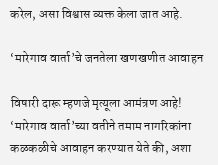करेल, असा विश्वास व्यक्त केला जात आहे.

‘मारेगाव वार्ता’चे जनतेला खणखणीत आवाहन

विषारी दारू म्हणजे मृत्यूला आमंत्रण आहे! ‘मारेगाव वार्ता’च्या वतीने तमाम नागरिकांना कळकळीचे आवाहन करण्यात येते की, अशा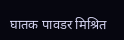घातक पावडर मिश्रित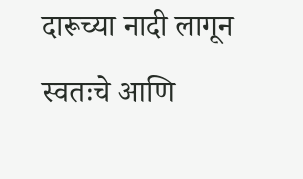दारूच्या नादी लागून स्वतःचे आणि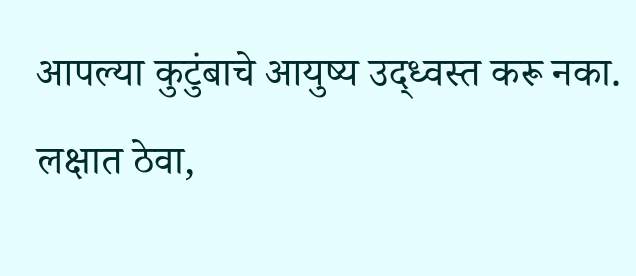आपल्या कुटुंबाचे आयुष्य उद्ध्वस्त करू नका. लक्षात ठेवा,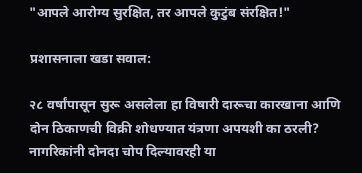"आपले आरोग्य सुरक्षित, तर आपले कुटुंब संरक्षित!"

प्रशासनाला खडा सवाल:

२८ वर्षांपासून सुरू असलेला हा विषारी दारूचा कारखाना आणि दोन ठिकाणची विक्री शोधण्यात यंत्रणा अपयशी का ठरली? नागरिकांनी दोनदा चोप दिल्यावरही या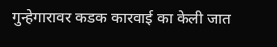गुन्हेगारावर कडक कारवाई का केली जात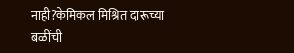नाही?केमिकल मिश्रित दारूच्या बळींची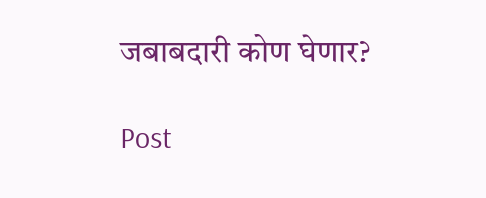जबाबदारी कोण घेणार?

Post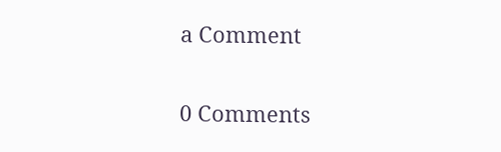a Comment

0 Comments